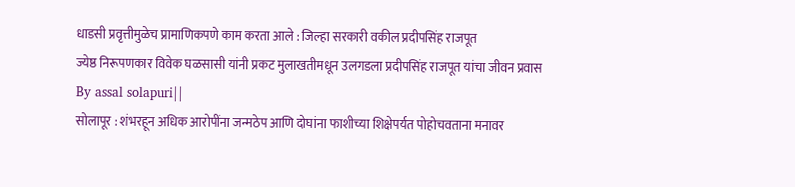धाडसी प्रवृत्तीमुळेच प्रामाणिकपणे काम करता आले : जिल्हा सरकारी वकील प्रदीपसिंह राजपूत
ज्येष्ठ निरूपणकार विवेक घळसासी यांनी प्रकट मुलाखतीमधून उलगडला प्रदीपसिंह राजपूत यांचा जीवन प्रवास
By assal solapuri||
सोलापूर : शंभरहून अधिक आरोपींना जन्मठेप आणि दोघांना फाशीच्या शिक्षेपर्यत पोहोचवताना मनावर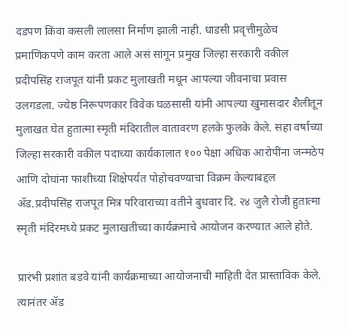दडपण किंवा कसली लालसा निर्माण झाली नाही. धाडसी प्रवृत्तीमुळेच प्रमाणिकपणे काम करता आले असं सांगून प्रमुख जिल्हा सरकारी वकील प्रदीपसिंह राजपूत यांनी प्रकट मुलाखती मधून आपल्या जीवनाचा प्रवास उलगडला. ज्येष्ठ निरूपणकार विवेक घळसासी यांनी आपल्या खुमासदार शैलीतून मुलाखत घेत हुतात्मा स्मृती मंदिरातील वातावरण हलके फुलके केले. सहा वर्षाच्या जिल्हा सरकारी वकील पदाच्या कार्यकालात १०० पेक्षा अधिक आरोपींना जन्मठेप आणि दोघांना फाशीच्या शिक्षेपर्यत पोहोचवण्याचा विक्रम केल्याबद्दल ॲड.प्रदीपसिंह राजपूत मित्र परिवाराच्या वतीने बुधवार दि. २४ जुलै रोजी हुतात्मा स्मृती मंदिरमध्ये प्रकट मुलाखतीच्या कार्यक्रमाचे आयोजन करण्यात आले होते.

प्रारंभी प्रशांत बडवे यांनी कार्यक्रमाच्या आयोजनाची माहिती देत प्रास्ताविक केले. त्यानंतर ॲड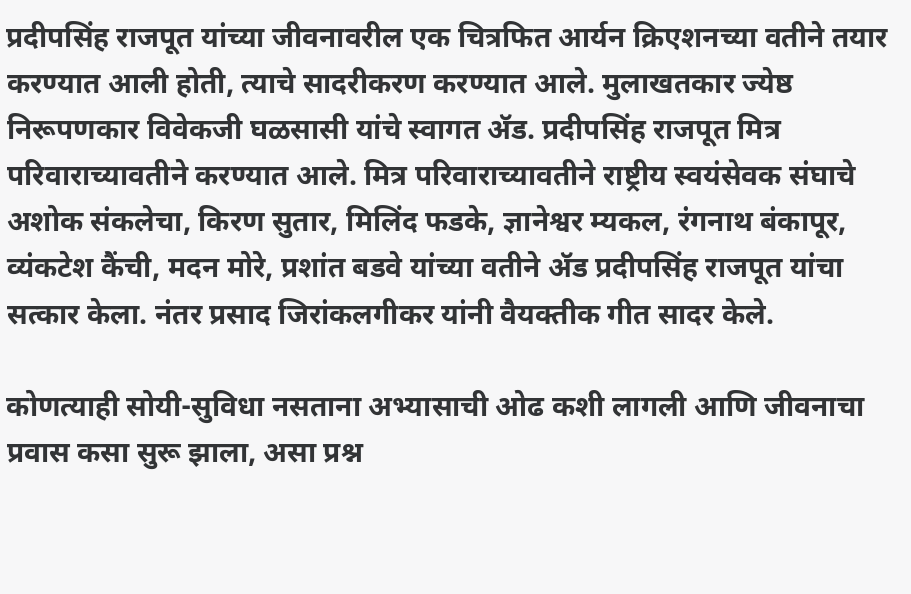प्रदीपसिंह राजपूत यांच्या जीवनावरील एक चित्रफित आर्यन क्रिएशनच्या वतीने तयार करण्यात आली होती, त्याचे सादरीकरण करण्यात आले. मुलाखतकार ज्येष्ठ निरूपणकार विवेकजी घळसासी यांचे स्वागत ॲड. प्रदीपसिंह राजपूत मित्र परिवाराच्यावतीने करण्यात आले. मित्र परिवाराच्यावतीने राष्ट्रीय स्वयंसेवक संघाचे अशोक संकलेचा, किरण सुतार, मिलिंद फडके, ज्ञानेश्वर म्यकल, रंगनाथ बंकापूर, व्यंकटेश कैंची, मदन मोरे, प्रशांत बडवे यांच्या वतीने ॲड प्रदीपसिंह राजपूत यांचा सत्कार केला. नंतर प्रसाद जिरांकलगीकर यांनी वैयक्तीक गीत सादर केले.

कोणत्याही सोयी-सुविधा नसताना अभ्यासाची ओढ कशी लागली आणि जीवनाचा प्रवास कसा सुरू झाला, असा प्रश्न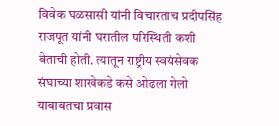विवेक घळसासी यांनी विचारताच प्रदीपसिंह राजपूत यांनी घरातील परिस्थिती कशी बेताची होती. त्यातून राष्ट्रीय स्वयंसेवक संघाच्या शाखेकडे कसे ओढला गेलो याबाबतचा प्रवास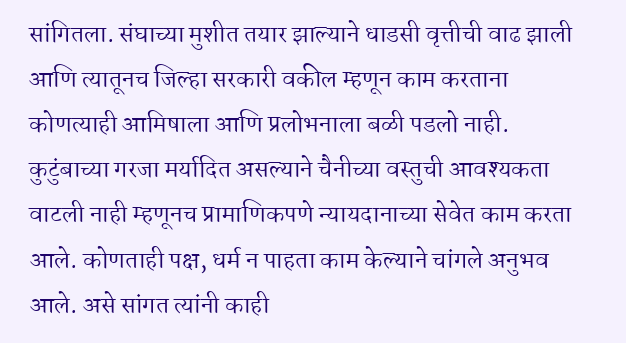सांगितला. संघाच्या मुशीत तयार झाल्याने धाडसी वृत्तीची वाढ झाली आणि त्यातूनच जिल्हा सरकारी वकील म्हणून काम करताना कोणत्याही आमिषाला आणि प्रलोभनाला बळी पडलो नाही. कुटुंबाच्या गरजा मर्यादित असल्याने चैनीच्या वस्तुची आवश्यकता वाटली नाही म्हणूनच प्रामाणिकपणे न्यायदानाच्या सेवेत काम करता आले. कोणताही पक्ष, धर्म न पाहता काम केल्याने चांगले अनुभव आले. असे सांगत त्यांनी काही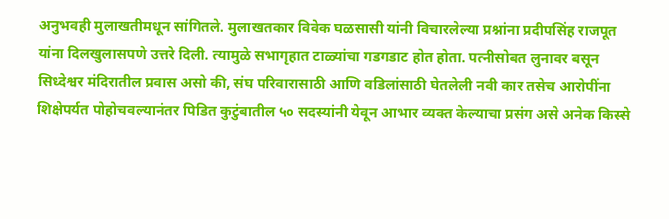अनुभवही मुलाखतीमधून सांगितले. मुलाखतकार विवेक घळसासी यांनी विचारलेल्या प्रश्नांना प्रदीपसिंह राजपूत यांना दिलखुलासपणे उत्तरे दिली. त्यामुळे सभागृहात टाळ्यांचा गडगडाट होत होता. पत्नीसोबत लुनावर बसून सिध्देश्वर मंदिरातील प्रवास असो की, संघ परिवारासाठी आणि वडिलांसाठी घेतलेली नवी कार तसेच आरोपींना शिक्षेपर्यत पोहोचवल्यानंतर पिडित कुटुंबातील ५० सदस्यांनी येवून आभार व्यक्त केल्याचा प्रसंग असे अनेक किस्से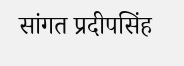सांगत प्रदीपसिंह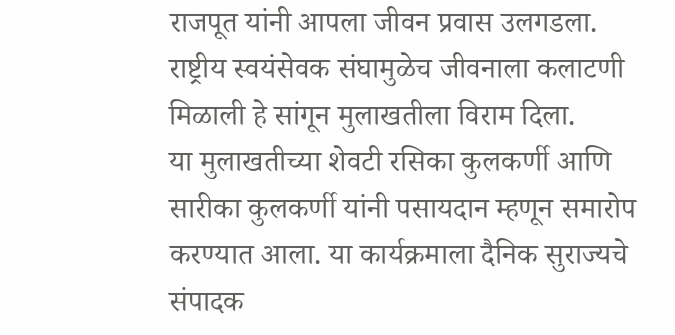राजपूत यांनी आपला जीवन प्रवास उलगडला. राष्ट्रीय स्वयंसेवक संघामुळेच जीवनाला कलाटणी मिळाली हे सांगून मुलाखतीला विराम दिला.
या मुलाखतीच्या शेवटी रसिका कुलकर्णी आणि सारीका कुलकर्णी यांनी पसायदान म्हणून समारोप करण्यात आला. या कार्यक्रमाला दैनिक सुराज्यचे संपादक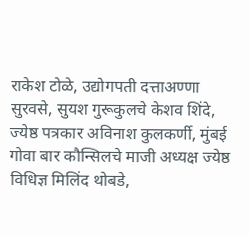राकेश टोळे, उद्योगपती दत्ताअण्णा सुरवसे, सुयश गुरूकुलचे केशव शिंदे, ज्येष्ठ पत्रकार अविनाश कुलकर्णी, मुंबई गोवा बार कौन्सिलचे माजी अध्यक्ष ज्येष्ठ विधिज्ञ मिलिंद थोबडे,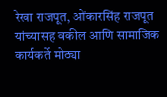रेखा राजपूत, ओंकारसिंह राजपूत यांच्यासह वकील आणि सामाजिक कार्यकर्ते मोठ्या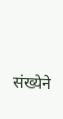संख्येने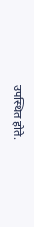उपस्थित होते.